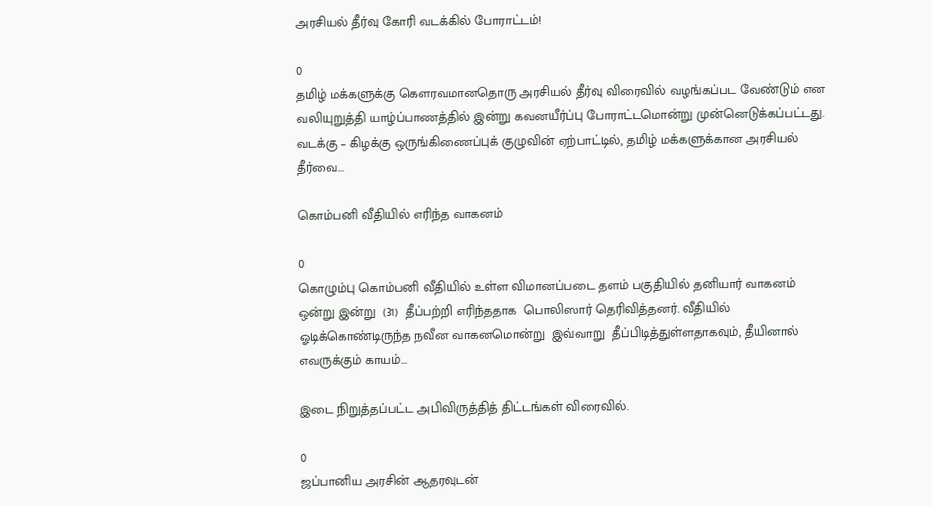அரசியல் தீர்வு கோரி வடக்கில் போராட்டம்!

0
தமிழ் மக்களுக்கு கௌரவமானதொரு அரசியல் தீர்வு விரைவில் வழங்கப்பட வேண்டும் என வலியுறுத்தி யாழ்ப்பாணத்தில் இன்று கவனயீர்ப்பு போராட்டமொன்று முன்னெடுக்கப்பட்டது. வடக்கு – கிழக்கு ஒருங்கிணைப்புக் குழுவின் ஏற்பாட்டில், தமிழ் மக்களுக்கான அரசியல் தீர்வை...

கொம்பனி வீதியில் எரிந்த வாகனம்

0
கொழும்பு கொம்பனி வீதியில் உள்ள விமானப்படை தளம் பகுதியில் தனியார் வாகனம் ஒன்று இன்று  (31)  தீப்பற்றி எரிந்ததாக  பொலிஸார் தெரிவித்தனர். வீதியில் ஓடிக்கொண்டிருந்த நவீன வாகனமொன்று  இவ்வாறு  தீப்பிடித்துள்ளதாகவும், தீயினால் எவருக்கும் காயம்...

இடை நிறுத்தப்பட்ட அபிவிருத்தித் திட்டங்கள் விரைவில்.

0
ஜப்பானிய அரசின் ஆதரவுடன்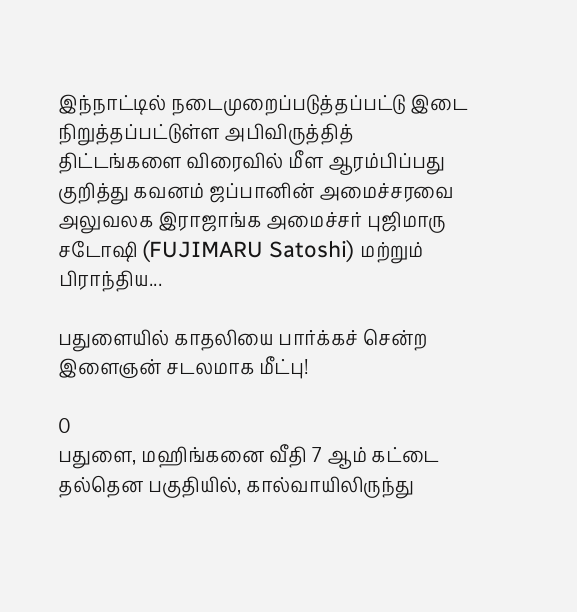இந்நாட்டில் நடைமுறைப்படுத்தப்பட்டு இடை நிறுத்தப்பட்டுள்ள அபிவிருத்தித் திட்டங்களை விரைவில் மீள ஆரம்பிப்பது குறித்து கவனம் ஜப்பானின் அமைச்சரவை அலுவலக இராஜாங்க அமைச்சர் புஜிமாரு சடோஷி (FUJIMARU Satoshi) மற்றும் பிராந்திய...

பதுளையில் காதலியை பார்க்கச் சென்ற இளைஞன் சடலமாக மீட்பு!

0
பதுளை, மஹிங்கனை வீதி 7 ஆம் கட்டை தல்தென பகுதியில், கால்வாயிலிருந்து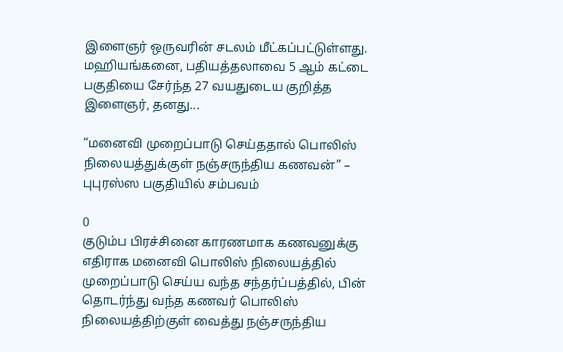இளைஞர் ஒருவரின் சடலம் மீட்கப்பட்டுள்ளது. மஹியங்கனை, பதியத்தலாவை 5 ஆம் கட்டை பகுதியை சேர்ந்த 27 வயதுடைய குறித்த இளைஞர், தனது...

“மனைவி முறைப்பாடு செய்ததால் பொலிஸ் நிலையத்துக்குள் நஞ்சருந்திய கணவன்” – புபுரஸ்ஸ பகுதியில் சம்பவம்

0
குடும்ப பிரச்சினை காரணமாக கணவனுக்கு எதிராக மனைவி பொலிஸ் நிலையத்தில் முறைப்பாடு செய்ய வந்த சந்தர்ப்பத்தில், பின் தொடர்ந்து வந்த கணவர் பொலிஸ் நிலையத்திற்குள் வைத்து நஞ்சருந்திய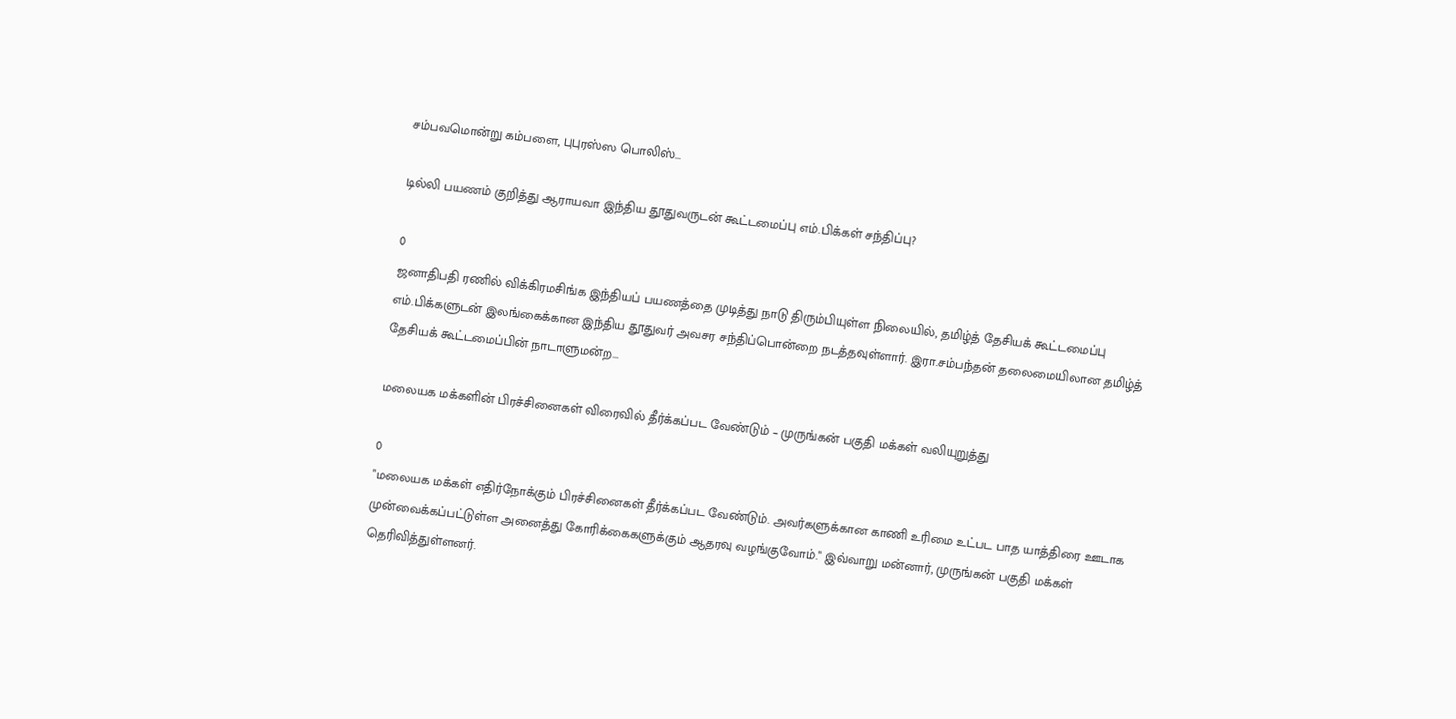சம்பவமொன்று கம்பளை, புபுரஸ்ஸ பொலிஸ்...

டில்லி பயணம் குறித்து ஆராயவா இந்திய தூதுவருடன் கூட்டமைப்பு எம்.பிக்கள் சந்திப்பு?

0
ஜனாதிபதி ரணில் விக்கிரமசிங்க இந்தியப் பயணத்தை முடித்து நாடு திரும்பியுள்ள நிலையில், தமிழ்த் தேசியக் கூட்டமைப்பு எம்.பிக்களுடன் இலங்கைக்கான இந்திய தூதுவர் அவசர சந்திப்பொன்றை நடத்தவுள்ளார். இரா.சம்பந்தன் தலைமையிலான தமிழ்த் தேசியக் கூட்டமைப்பின் நாடாளுமன்ற...

மலையக மக்களின் பிரச்சினைகள் விரைவில் தீர்க்கப்பட வேண்டும் – முருங்கன் பகுதி மக்கள் வலியுறுத்து

0
"மலையக மக்கள் எதிர்நோக்கும் பிரச்சினைகள் தீர்க்கப்பட வேண்டும். அவர்களுக்கான காணி உரிமை உட்பட பாத யாத்திரை ஊடாக முன்வைக்கப்பட்டுள்ள அனைத்து கோரிக்கைகளுக்கும் ஆதரவு வழங்குவோம்." இவ்வாறு மன்னார், முருங்கன் பகுதி மக்கள் தெரிவித்துள்ளனர்.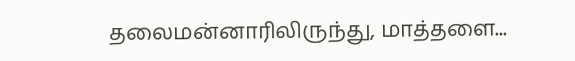தலைமன்னாரிலிருந்து, மாத்தளை...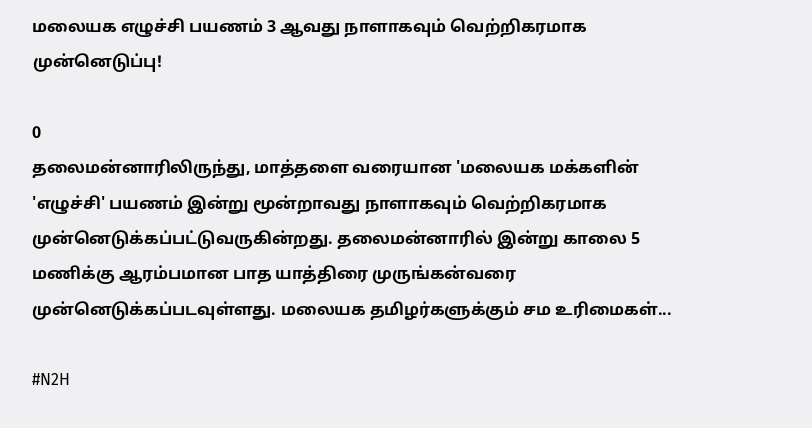மலையக எழுச்சி பயணம் 3 ஆவது நாளாகவும் வெற்றிகரமாக முன்னெடுப்பு!

0
தலைமன்னாரிலிருந்து, மாத்தளை வரையான 'மலையக மக்களின் 'எழுச்சி' பயணம் இன்று மூன்றாவது நாளாகவும் வெற்றிகரமாக முன்னெடுக்கப்பட்டுவருகின்றது. தலைமன்னாரில் இன்று காலை 5 மணிக்கு ஆரம்பமான பாத யாத்திரை முருங்கன்வரை முன்னெடுக்கப்படவுள்ளது. மலையக தமிழர்களுக்கும் சம உரிமைகள்...

#N2H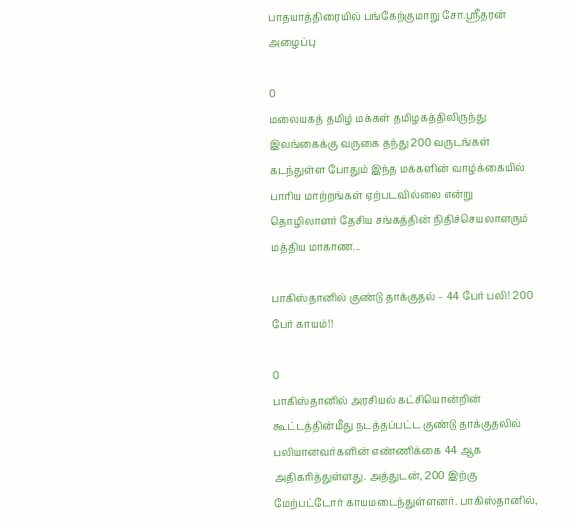பாதயாத்திரையில் பங்கேற்குமாறு சோ.ஶ்ரீதரன் அழைப்பு

0
மலையகத் தமிழ் மக்கள் தமிழகத்திலிருந்து இலங்கைக்கு வருகை தந்து 200 வருடங்கள் கடந்துள்ள போதும் இந்த மக்களின் வாழ்க்கையில் பாரிய மாற்றங்கள் ஏற்படவில்லை என்று தொழிலாளர் தேசிய சங்கத்தின் நிதிச்செயலாளரும் மத்திய மாகாண...

பாகிஸ்தானில் குண்டு தாக்குதல் – 44 பேர் பலி! 200 பேர் காயம்!!

0
பாகிஸ்தானில் அரசியல் கட்சியொன்றின் கூட்டத்தின்மீது நடத்தப்பட்ட குண்டு தாக்குதலில் பலியானவர்களின் எண்ணிக்கை 44 ஆக அதிகரித்துள்ளது. அத்துடன், 200 இற்கு மேற்பட்டோர் காயமடைந்துள்ளனர். பாகிஸ்தானில்,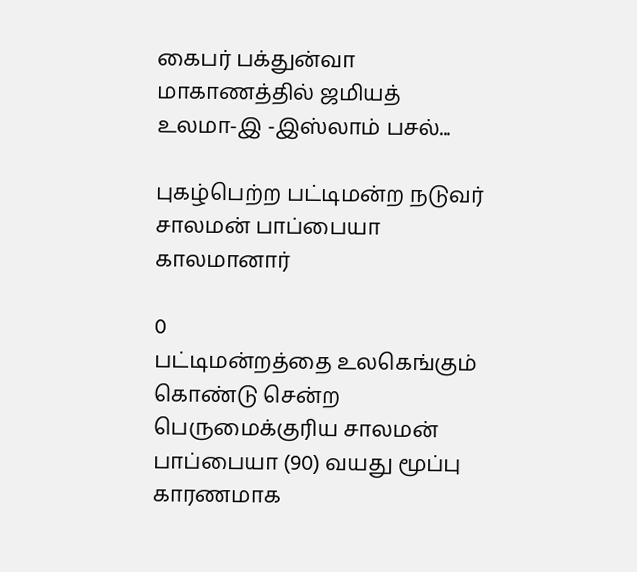கைபர் பக்துன்வா மாகாணத்தில் ஜமியத் உலமா-இ -இஸ்லாம் பசல்...

புகழ்பெற்ற பட்டிமன்ற நடுவர் சாலமன் பாப்பையா காலமானார்

0
பட்டிமன்றத்தை உலகெங்கும் கொண்டு சென்ற பெருமைக்குரிய சாலமன் பாப்பையா (90) வயது மூப்பு காரணமாக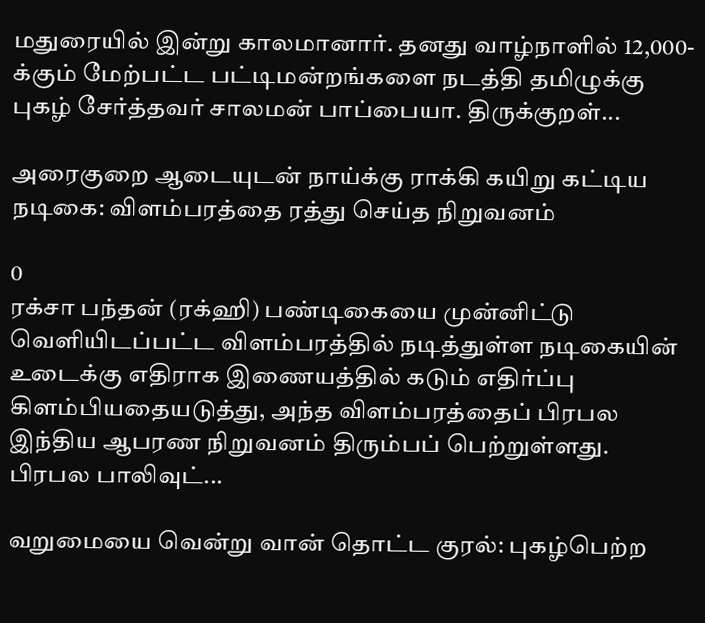மதுரையில் இன்று காலமானார். தனது வாழ்நாளில் 12,000-க்கும் மேற்பட்ட பட்டிமன்றங்களை நடத்தி தமிழுக்கு புகழ் சேர்த்தவர் சாலமன் பாப்பையா. திருக்குறள்...

அரைகுறை ஆடையுடன் நாய்க்கு ராக்கி கயிறு கட்டிய நடிகை: விளம்பரத்தை ரத்து செய்த நிறுவனம்

0
ரக்சா பந்தன் (ரக்ஹி) பண்டிகையை முன்னிட்டு வெளியிடப்பட்ட விளம்பரத்தில் நடித்துள்ள நடிகையின் உடைக்கு எதிராக இணையத்தில் கடும் எதிர்ப்பு கிளம்பியதையடுத்து, அந்த விளம்பரத்தைப் பிரபல இந்திய ஆபரண நிறுவனம் திரும்பப் பெற்றுள்ளது. பிரபல பாலிவுட்...

வறுமையை வென்று வான் தொட்ட குரல்: புகழ்பெற்ற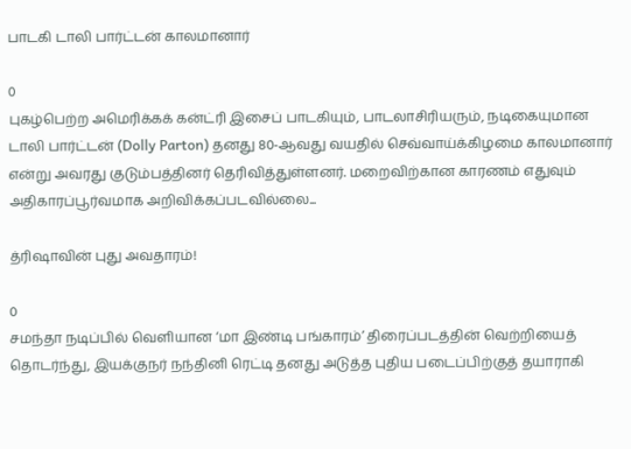பாடகி டாலி பார்ட்டன் காலமானார்

0
புகழ்பெற்ற அமெரிக்கக் கன்ட்ரி இசைப் பாடகியும், பாடலாசிரியரும், நடிகையுமான டாலி பார்ட்டன் (Dolly Parton) தனது 80-ஆவது வயதில் செவ்வாய்க்கிழமை காலமானார் என்று அவரது குடும்பத்தினர் தெரிவித்துள்ளனர். மறைவிற்கான காரணம் எதுவும் அதிகாரப்பூர்வமாக அறிவிக்கப்படவில்லை...

த்ரிஷாவின் புது அவதாரம்!

0
சமந்தா நடிப்பில் வெளியான ‘மா இண்டி பங்காரம்’ திரைப்படத்தின் வெற்றியைத் தொடர்ந்து, இயக்குநர் நந்தினி ரெட்டி தனது அடுத்த புதிய படைப்பிற்குத் தயாராகி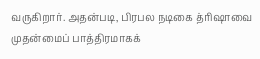வருகிறார். அதன்படி, பிரபல நடிகை த்ரிஷாவை முதன்மைப் பாத்திரமாகக்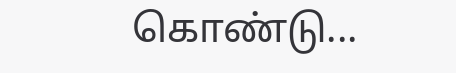கொண்டு...